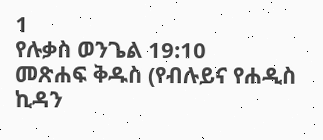1
የሉቃስ ወንጌል 19:10
መጽሐፍ ቅዱስ (የብሉይና የሐዲስ ኪዳን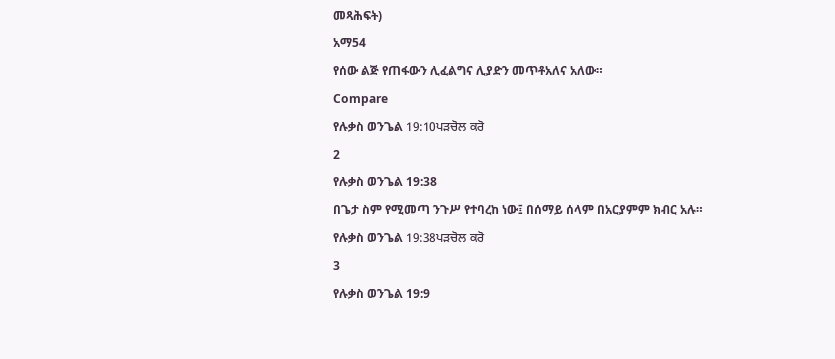መጻሕፍት)
አማ54
የሰው ልጅ የጠፋውን ሊፈልግና ሊያድን መጥቶአለና አለው።
Compare
የሉቃስ ወንጌል 19:10ਪੜਚੋਲ ਕਰੋ
2
የሉቃስ ወንጌል 19:38
በጌታ ስም የሚመጣ ንጉሥ የተባረከ ነው፤ በሰማይ ሰላም በአርያምም ክብር አሉ።
የሉቃስ ወንጌል 19:38ਪੜਚੋਲ ਕਰੋ
3
የሉቃስ ወንጌል 19:9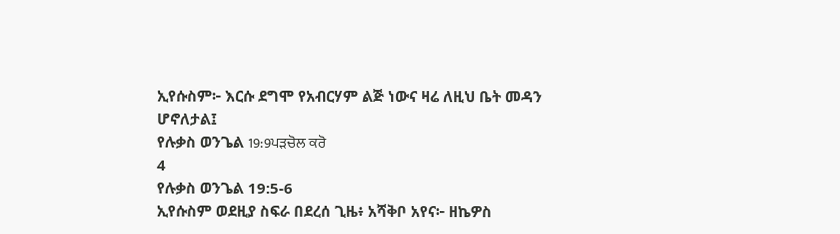ኢየሱስም፦ እርሱ ደግሞ የአብርሃም ልጅ ነውና ዛሬ ለዚህ ቤት መዳን ሆኖለታል፤
የሉቃስ ወንጌል 19:9ਪੜਚੋਲ ਕਰੋ
4
የሉቃስ ወንጌል 19:5-6
ኢየሱስም ወደዚያ ስፍራ በደረሰ ጊዜ፥ አሻቅቦ አየና፦ ዘኬዎስ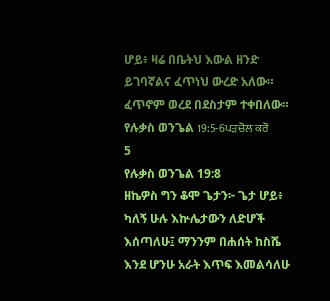ሆይ፥ ዛሬ በቤትህ እውል ዘንድ ይገባኛልና ፈጥነህ ውረድ አለው። ፈጥኖም ወረደ በደስታም ተቀበለው።
የሉቃስ ወንጌል 19:5-6ਪੜਚੋਲ ਕਰੋ
5
የሉቃስ ወንጌል 19:8
ዘኬዎስ ግን ቆሞ ጌታን፦ ጌታ ሆይ፥ ካለኝ ሁሉ እኵሌታውን ለድሆች እሰጣለሁ፤ ማንንም በሐሰት ከስሼ እንደ ሆንሁ አራት እጥፍ እመልሳለሁ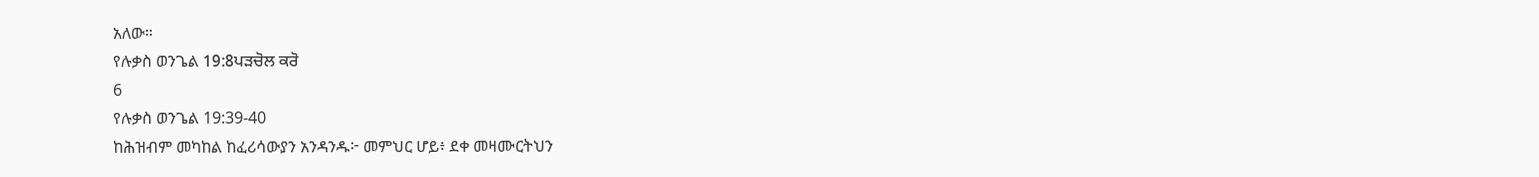አለው።
የሉቃስ ወንጌል 19:8ਪੜਚੋਲ ਕਰੋ
6
የሉቃስ ወንጌል 19:39-40
ከሕዝብም መካከል ከፈሪሳውያን አንዳንዱ፦ መምህር ሆይ፥ ደቀ መዛሙርትህን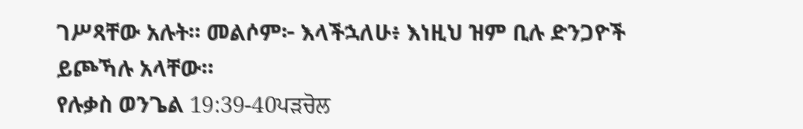ገሥጻቸው አሉት። መልሶም፦ እላችኋለሁ፥ እነዚህ ዝም ቢሉ ድንጋዮች ይጮኻሉ አላቸው።
የሉቃስ ወንጌል 19:39-40ਪੜਚੋਲ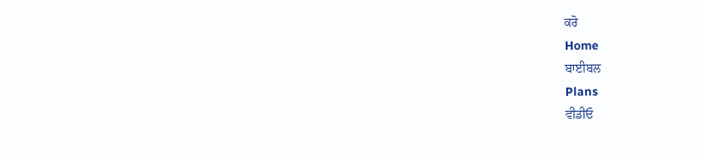ਕਰੋ
Home
ਬਾਈਬਲ
Plans
ਵੀਡੀਓ